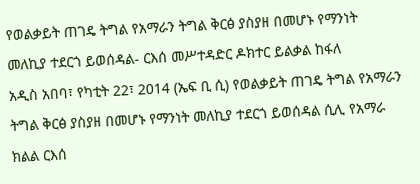የወልቃይት ጠገዴ ትግል የአማራን ትግል ቅርፅ ያስያዘ በመሆኑ የማንነት መለኪያ ተደርጎ ይወሰዳል- ርእሰ መሥተዳድር ዶክተር ይልቃል ከፋለ
አዲስ አበባ፣ የካቲት 22፣ 2014 (ኤፍ ቢ ሲ) የወልቃይት ጠገዴ ትግል የአማራን ትግል ቅርፅ ያስያዘ በመሆኑ የማንነት መለኪያ ተደርጎ ይወሰዳል ሲሊ የአማራ ክልል ርእሰ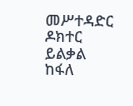መሥተዳድር ዶክተር ይልቃል ከፋለ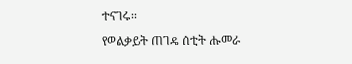ተናገሩ፡፡
የወልቃይት ጠገዴ ሰቲት ሑመራ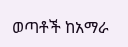ወጣቶች ከአማራ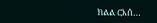ክልል ርእሰ…